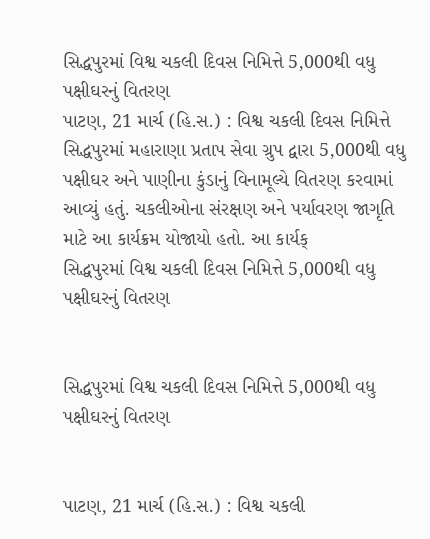સિદ્ધપુરમાં વિશ્વ ચકલી દિવસ નિમિત્તે 5,000થી વધુ પક્ષીઘરનું વિતરણ
પાટણ, 21 માર્ચ (હિ.સ.) : વિશ્વ ચકલી દિવસ નિમિત્તે સિદ્ધપુરમાં મહારાણા પ્રતાપ સેવા ગ્રુપ દ્વારા 5,000થી વધુ પક્ષીઘર અને પાણીના કુંડાનું વિનામૂલ્યે વિતરણ કરવામાં આવ્યું હતું. ચકલીઓના સંરક્ષણ અને પર્યાવરણ જાગૃતિ માટે આ કાર્યક્રમ યોજાયો હતો. આ કાર્યક્
સિદ્ધપુરમાં વિશ્વ ચકલી દિવસ નિમિત્તે 5,000થી વધુ પક્ષીઘરનું વિતરણ


સિદ્ધપુરમાં વિશ્વ ચકલી દિવસ નિમિત્તે 5,000થી વધુ પક્ષીઘરનું વિતરણ


પાટણ, 21 માર્ચ (હિ.સ.) : વિશ્વ ચકલી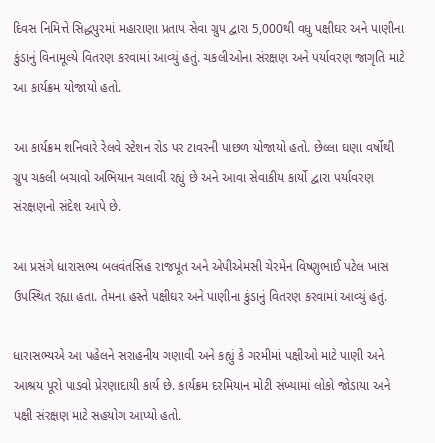દિવસ નિમિત્તે સિદ્ધપુરમાં મહારાણા પ્રતાપ સેવા ગ્રુપ દ્વારા 5,000થી વધુ પક્ષીઘર અને પાણીના કુંડાનું વિનામૂલ્યે વિતરણ કરવામાં આવ્યું હતું. ચકલીઓના સંરક્ષણ અને પર્યાવરણ જાગૃતિ માટે આ કાર્યક્રમ યોજાયો હતો.

આ કાર્યક્રમ શનિવારે રેલવે સ્ટેશન રોડ પર ટાવરની પાછળ યોજાયો હતો. છેલ્લા ઘણા વર્ષોથી ગ્રુપ ચકલી બચાવો અભિયાન ચલાવી રહ્યું છે અને આવા સેવાકીય કાર્યો દ્વારા પર્યાવરણ સંરક્ષણનો સંદેશ આપે છે.

આ પ્રસંગે ધારાસભ્ય બલવંતસિંહ રાજપૂત અને એપીએમસી ચેરમેન વિષ્ણુભાઈ પટેલ ખાસ ઉપસ્થિત રહ્યા હતા. તેમના હસ્તે પક્ષીઘર અને પાણીના કુંડાનું વિતરણ કરવામાં આવ્યું હતું.

ધારાસભ્યએ આ પહેલને સરાહનીય ગણાવી અને કહ્યું કે ગરમીમાં પક્ષીઓ માટે પાણી અને આશ્રય પૂરો પાડવો પ્રેરણાદાયી કાર્ય છે. કાર્યક્રમ દરમિયાન મોટી સંખ્યામાં લોકો જોડાયા અને પક્ષી સંરક્ષણ માટે સહયોગ આપ્યો હતો.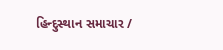હિન્દુસ્થાન સમાચાર /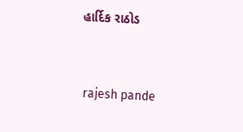હાર્દિક રાઠોડ


 rajesh pande